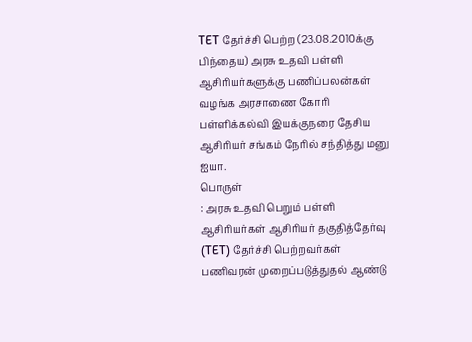TET தேர்ச்சி பெற்ற (23.08.2010க்கு பிந்தைய) அரசு உதவி பள்ளி ஆசிரியர்களுக்கு பணிப்பலன்கள் வழங்க அரசாணை கோரி பள்ளிக்கல்வி இயக்குநரை தேசிய ஆசிரியர் சங்கம் நேரில் சந்தித்து மனு
ஐயா.
பொருள்
: அரசு உதவி பெறும் பள்ளி ஆசிரியர்கள் ஆசிரியர் தகுதித்தேர்வு (TET) தேர்ச்சி பெற்றவர்கள் பணிவரன் முறைப்படுத்துதல் ஆண்டு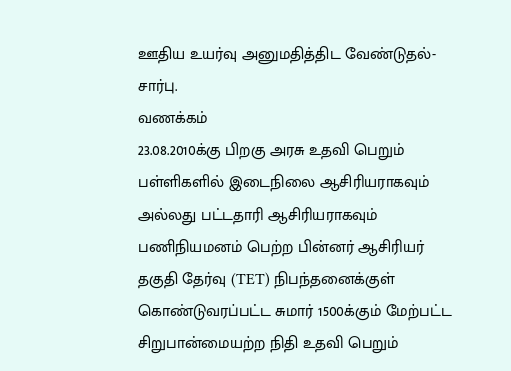ஊதிய உயர்வு அனுமதித்திட வேண்டுதல்-சார்பு.
வணக்கம்
23.08.2010க்கு பிறகு அரசு உதவி பெறும் பள்ளிகளில் இடைநிலை ஆசிரியராகவும் அல்லது பட்டதாரி ஆசிரியராகவும் பணிநியமனம் பெற்ற பின்னர் ஆசிரியர் தகுதி தேர்வு (TET) நிபந்தனைக்குள் கொண்டுவரப்பட்ட சுமார் 1500க்கும் மேற்பட்ட சிறுபான்மையற்ற நிதி உதவி பெறும்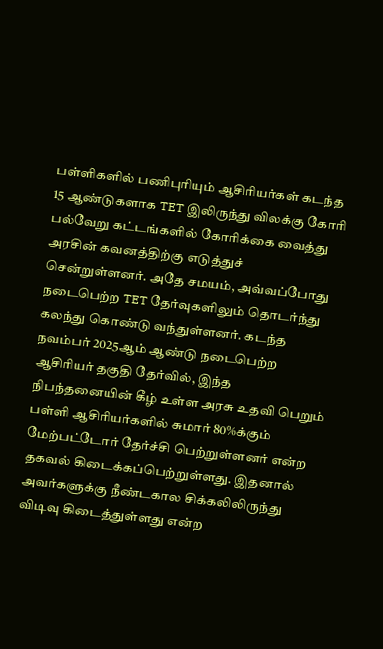பள்ளிகளில் பணிபுரியும் ஆசிரியர்கள் கடந்த 15 ஆண்டுகளாக TET இலிருந்து விலக்கு கோரி பல்வேறு கட்டங்களில் கோரிக்கை வைத்து அரசின் கவனத்திற்கு எடுத்துச் சென்றுள்ளனர். அதே சமயம், அவ்வப்போது நடைபெற்ற TET தேர்வுகளிலும் தொடர்ந்து கலந்து கொண்டு வந்துள்ளனர். கடந்த நவம்பர் 2025ஆம் ஆண்டு நடைபெற்ற ஆசிரியர் தகுதி தேர்வில், இந்த நிபந்தனையின் கீழ் உள்ள அரசு உதவி பெறும் பள்ளி ஆசிரியர்களில் சுமார் 80%க்கும் மேற்பட்டோர் தேர்ச்சி பெற்றுள்ளனர் என்ற தகவல் கிடைக்கப்பெற்றுள்ளது. இதனால் அவர்களுக்கு நீண்டகால சிக்கலிலிருந்து விடிவு கிடைத்துள்ளது என்ற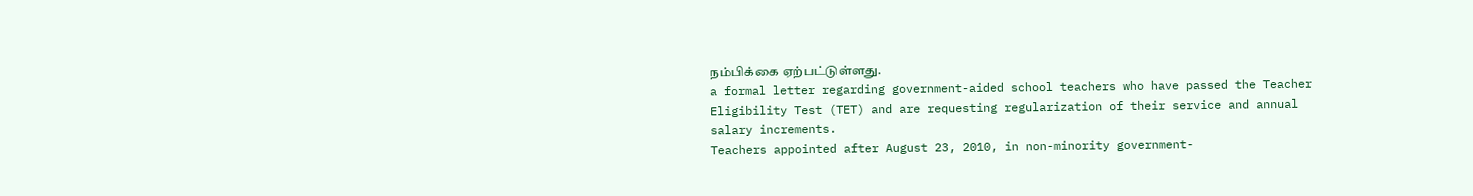நம்பிக்கை ஏற்பட்டுள்ளது.
a formal letter regarding government-aided school teachers who have passed the Teacher Eligibility Test (TET) and are requesting regularization of their service and annual salary increments.
Teachers appointed after August 23, 2010, in non-minority government-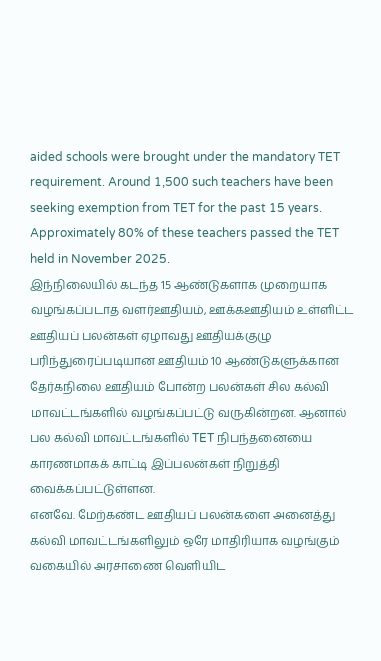aided schools were brought under the mandatory TET requirement. Around 1,500 such teachers have been seeking exemption from TET for the past 15 years.
Approximately 80% of these teachers passed the TET held in November 2025.
இந்நிலையில் கடந்த 15 ஆண்டுகளாக முறையாக வழங்கப்படாத வளர்ஊதியம், ஊக்கஊதியம் உள்ளிட்ட ஊதியப் பலன்கள் ஏழாவது ஊதியக்குழு பரிந்துரைப்படியான ஊதியம் 10 ஆண்டுகளுக்கான தேர்கநிலை ஊதியம் போன்ற பலன்கள் சில கல்வி மாவட்டங்களில் வழங்கப்பட்டு வருகின்றன. ஆனால் பல கல்வி மாவட்டங்களில் TET நிபந்தனையை காரணமாகக் காட்டி இப்பலன்கள் நிறுத்தி வைக்கப்பட்டுள்ளன.
எனவே. மேற்கண்ட ஊதியப் பலன்களை அனைத்து கல்வி மாவட்டங்களிலும் ஒரே மாதிரியாக வழங்கும் வகையில் அரசாணை வெளியிட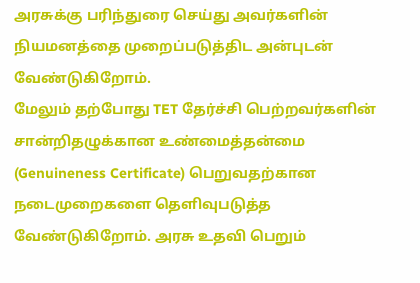அரசுக்கு பரிந்துரை செய்து அவர்களின் நியமனத்தை முறைப்படுத்திட அன்புடன் வேண்டுகிறோம்.
மேலும் தற்போது TET தேர்ச்சி பெற்றவர்களின் சான்றிதழுக்கான உண்மைத்தன்மை (Genuineness Certificate) பெறுவதற்கான நடைமுறைகளை தெளிவுபடுத்த வேண்டுகிறோம். அரசு உதவி பெறும்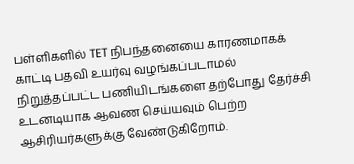பள்ளிகளில் TET நிபந்தனையை காரணமாகக் காட்டி பதவி உயர்வு வழங்கப்படாமல் நிறுத்தப்பட்ட பணியிடங்களை தற்போது தேர்ச்சி உடனடியாக ஆவண செய்யவும் பெற்ற ஆசிரியர்களுக்கு வேண்டுகிறோம்.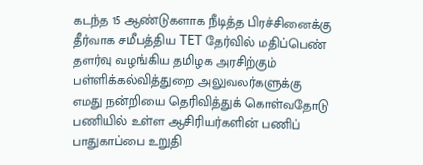கடந்த 15 ஆண்டுகளாக நீடித்த பிரச்சினைக்கு தீர்வாக சமீபத்திய TET தேர்வில் மதிப்பெண் தளர்வு வழங்கிய தமிழக அரசிற்கும் பள்ளிக்கல்வித்துறை அலுவலர்களுக்கு எமது நன்றியை தெரிவித்துக் கொள்வதோடு பணியில் உள்ள ஆசிரியர்களின் பணிப் பாதுகாப்பை உறுதி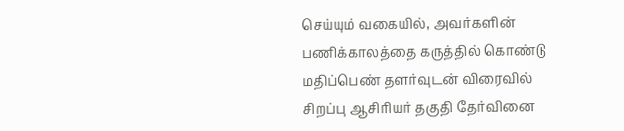செய்யும் வகையில், அவர்களின் பணிக்காலத்தை கருத்தில் கொண்டு மதிப்பெண் தளர்வுடன் விரைவில் சிறப்பு ஆசிரியர் தகுதி தேர்வினை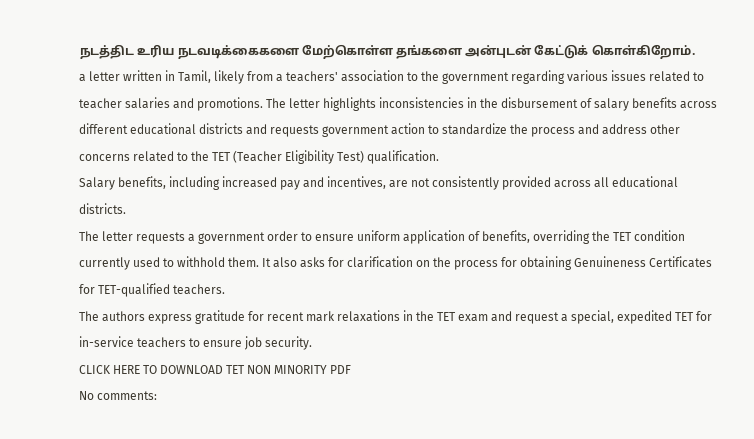நடத்திட உரிய நடவடிக்கைகளை மேற்கொள்ள தங்களை அன்புடன் கேட்டுக் கொள்கிறோம்.
a letter written in Tamil, likely from a teachers' association to the government regarding various issues related to teacher salaries and promotions. The letter highlights inconsistencies in the disbursement of salary benefits across different educational districts and requests government action to standardize the process and address other concerns related to the TET (Teacher Eligibility Test) qualification.
Salary benefits, including increased pay and incentives, are not consistently provided across all educational districts.
The letter requests a government order to ensure uniform application of benefits, overriding the TET condition currently used to withhold them. It also asks for clarification on the process for obtaining Genuineness Certificates for TET-qualified teachers.
The authors express gratitude for recent mark relaxations in the TET exam and request a special, expedited TET for in-service teachers to ensure job security.
CLICK HERE TO DOWNLOAD TET NON MINORITY PDF
No comments: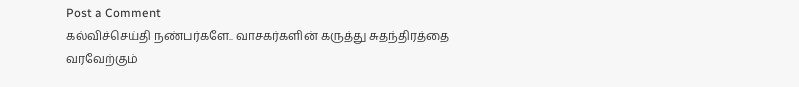Post a Comment
கல்விச்செய்தி நண்பர்களே.. வாசகர்களின் கருத்து சுதந்திரத்தை வரவேற்கும்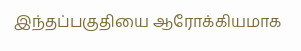இந்தப்பகுதியை ஆரோக்கியமாக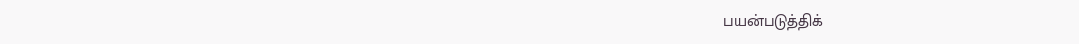பயன்படுத்திக்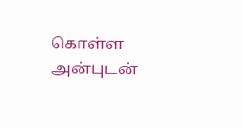கொள்ள அன்புடன்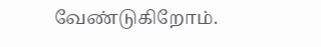வேண்டுகிறோம்.